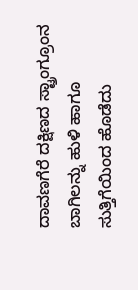ದಾವಣಗೆರೆ ದಕ್ಷಿಣದ ಸ್ಟ್ರಾಂಗ್ರೂಂನ ಬಾಗಿಲನ್ನು ಹುಳಿ ಹಾಗೂ ಸುತ್ತಿಗೆಯಿಂದ ಹೊಡೆದು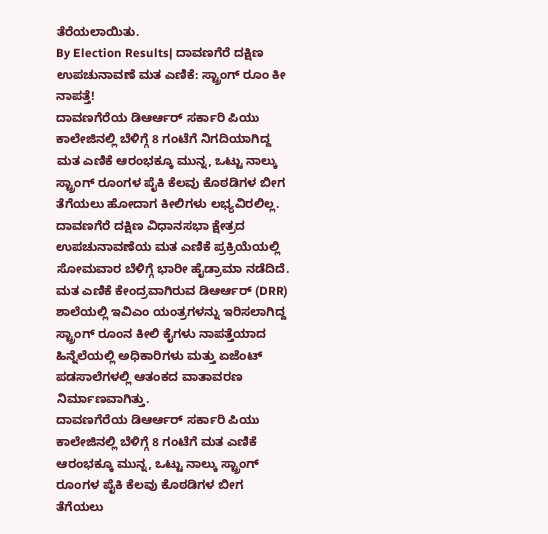ತೆರೆಯಲಾಯಿತು.
By Election Results| ದಾವಣಗೆರೆ ದಕ್ಷಿಣ ಉಪಚುನಾವಣೆ ಮತ ಎಣಿಕೆ: ಸ್ಟ್ರಾಂಗ್ ರೂಂ ಕೀ ನಾಪತ್ತೆ!
ದಾವಣಗೆರೆಯ ಡಿಆರ್ಆರ್ ಸರ್ಕಾರಿ ಪಿಯು ಕಾಲೇಜಿನಲ್ಲಿ ಬೆಳಿಗ್ಗೆ 8 ಗಂಟೆಗೆ ನಿಗದಿಯಾಗಿದ್ದ ಮತ ಎಣಿಕೆ ಆರಂಭಕ್ಕೂ ಮುನ್ನ, ಒಟ್ಟು ನಾಲ್ಕು ಸ್ಟ್ರಾಂಗ್ ರೂಂಗಳ ಪೈಕಿ ಕೆಲವು ಕೊಠಡಿಗಳ ಬೀಗ ತೆಗೆಯಲು ಹೋದಾಗ ಕೀಲಿಗಳು ಲಭ್ಯವಿರಲಿಲ್ಲ.
ದಾವಣಗೆರೆ ದಕ್ಷಿಣ ವಿಧಾನಸಭಾ ಕ್ಷೇತ್ರದ ಉಪಚುನಾವಣೆಯ ಮತ ಎಣಿಕೆ ಪ್ರಕ್ರಿಯೆಯಲ್ಲಿ ಸೋಮವಾರ ಬೆಳಿಗ್ಗೆ ಭಾರೀ ಹೈಡ್ರಾಮಾ ನಡೆದಿದೆ. ಮತ ಎಣಿಕೆ ಕೇಂದ್ರವಾಗಿರುವ ಡಿಆರ್ಆರ್ (DRR) ಶಾಲೆಯಲ್ಲಿ ಇವಿಎಂ ಯಂತ್ರಗಳನ್ನು ಇರಿಸಲಾಗಿದ್ದ ಸ್ಟ್ರಾಂಗ್ ರೂಂನ ಕೀಲಿ ಕೈಗಳು ನಾಪತ್ತೆಯಾದ ಹಿನ್ನೆಲೆಯಲ್ಲಿ ಅಧಿಕಾರಿಗಳು ಮತ್ತು ಏಜೆಂಟ್ ಪಡಸಾಲೆಗಳಲ್ಲಿ ಆತಂಕದ ವಾತಾವರಣ ನಿರ್ಮಾಣವಾಗಿತ್ತು.
ದಾವಣಗೆರೆಯ ಡಿಆರ್ಆರ್ ಸರ್ಕಾರಿ ಪಿಯು ಕಾಲೇಜಿನಲ್ಲಿ ಬೆಳಿಗ್ಗೆ 8 ಗಂಟೆಗೆ ಮತ ಎಣಿಕೆ ಆರಂಭಕ್ಕೂ ಮುನ್ನ, ಒಟ್ಟು ನಾಲ್ಕು ಸ್ಟ್ರಾಂಗ್ ರೂಂಗಳ ಪೈಕಿ ಕೆಲವು ಕೊಠಡಿಗಳ ಬೀಗ ತೆಗೆಯಲು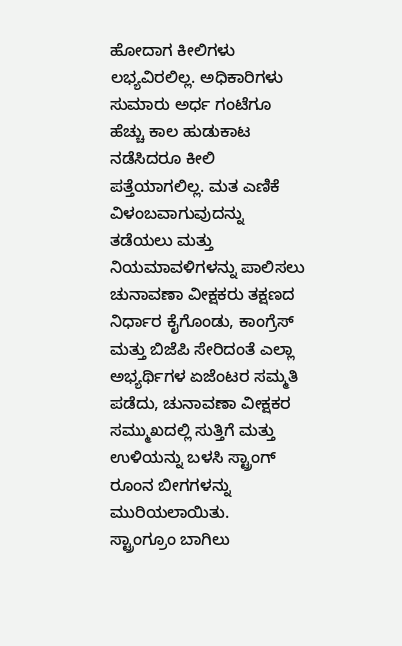ಹೋದಾಗ ಕೀಲಿಗಳು ಲಭ್ಯವಿರಲಿಲ್ಲ. ಅಧಿಕಾರಿಗಳು ಸುಮಾರು ಅರ್ಧ ಗಂಟೆಗೂ ಹೆಚ್ಚು ಕಾಲ ಹುಡುಕಾಟ ನಡೆಸಿದರೂ ಕೀಲಿ ಪತ್ತೆಯಾಗಲಿಲ್ಲ. ಮತ ಎಣಿಕೆ ವಿಳಂಬವಾಗುವುದನ್ನು ತಡೆಯಲು ಮತ್ತು ನಿಯಮಾವಳಿಗಳನ್ನು ಪಾಲಿಸಲು ಚುನಾವಣಾ ವೀಕ್ಷಕರು ತಕ್ಷಣದ ನಿರ್ಧಾರ ಕೈಗೊಂಡು, ಕಾಂಗ್ರೆಸ್ ಮತ್ತು ಬಿಜೆಪಿ ಸೇರಿದಂತೆ ಎಲ್ಲಾ ಅಭ್ಯರ್ಥಿಗಳ ಏಜೆಂಟರ ಸಮ್ಮತಿ ಪಡೆದು, ಚುನಾವಣಾ ವೀಕ್ಷಕರ ಸಮ್ಮುಖದಲ್ಲಿ ಸುತ್ತಿಗೆ ಮತ್ತು ಉಳಿಯನ್ನು ಬಳಸಿ ಸ್ಟ್ರಾಂಗ್ ರೂಂನ ಬೀಗಗಳನ್ನು ಮುರಿಯಲಾಯಿತು.
ಸ್ಟ್ರಾಂಗ್ರೂಂ ಬಾಗಿಲು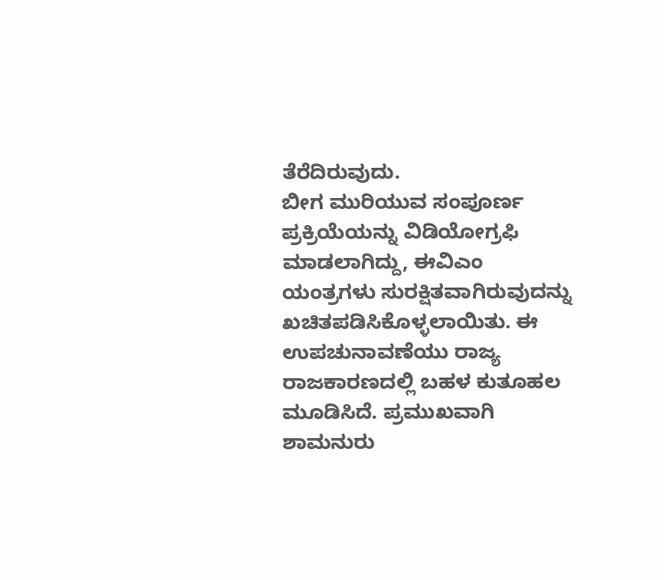ತೆರೆದಿರುವುದು.
ಬೀಗ ಮುರಿಯುವ ಸಂಪೂರ್ಣ ಪ್ರಕ್ರಿಯೆಯನ್ನು ವಿಡಿಯೋಗ್ರಫಿ ಮಾಡಲಾಗಿದ್ದು, ಈವಿಎಂ ಯಂತ್ರಗಳು ಸುರಕ್ಷಿತವಾಗಿರುವುದನ್ನು ಖಚಿತಪಡಿಸಿಕೊಳ್ಳಲಾಯಿತು. ಈ ಉಪಚುನಾವಣೆಯು ರಾಜ್ಯ ರಾಜಕಾರಣದಲ್ಲಿ ಬಹಳ ಕುತೂಹಲ ಮೂಡಿಸಿದೆ. ಪ್ರಮುಖವಾಗಿ ಶಾಮನುರು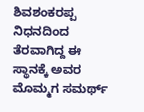ಶಿವಶಂಕರಪ್ಪ ನಿಧನದಿಂದ ತೆರವಾಗಿದ್ದ ಈ ಸ್ಥಾನಕ್ಕೆ ಅವರ ಮೊಮ್ಮಗ ಸಮರ್ಥ್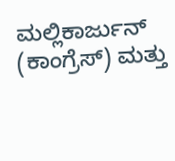ಮಲ್ಲಿಕಾರ್ಜುನ್ (ಕಾಂಗ್ರೆಸ್) ಮತ್ತು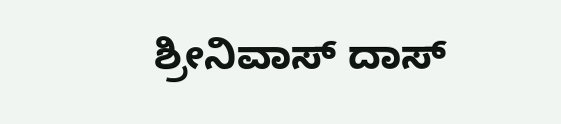ಶ್ರೀನಿವಾಸ್ ದಾಸ್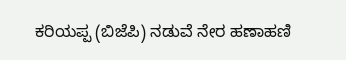ಕರಿಯಪ್ಪ (ಬಿಜೆಪಿ) ನಡುವೆ ನೇರ ಹಣಾಹಣಿ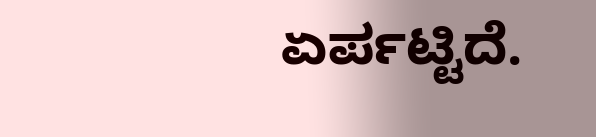ಏರ್ಪಟ್ಟಿದೆ.